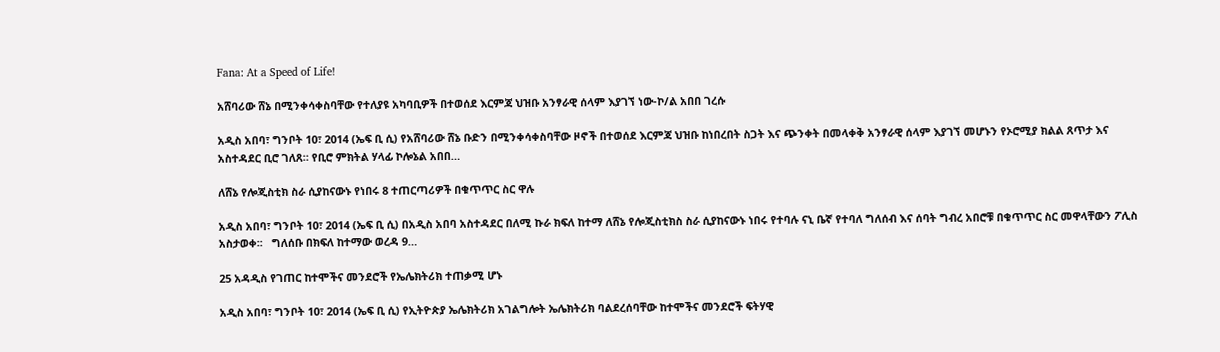Fana: At a Speed of Life!

አሸባሪው ሸኔ በሚንቀሳቀስባቸው የተለያዩ አካባቢዎች በተወሰደ እርምጃ ህዝቡ አንፃራዊ ሰላም እያገኘ ነው-ኮ/ል አበበ ገረሱ

አዲስ አበባ፣ ግንቦት 10፣ 2014 (ኤፍ ቢ ሲ) የአሸባሪው ሸኔ ቡድን በሚንቀሳቀስባቸው ዞኖች በተወሰደ እርምጃ ህዝቡ ከነበረበት ስጋት እና ጭንቀት በመላቀቅ አንፃራዊ ሰላም እያገኘ መሆኑን የኦሮሚያ ክልል ጸጥታ እና አስተዳደር ቢሮ ገለጸ። የቢሮ ምክትል ሃላፊ ኮሎኔል አበበ…

ለሸኔ የሎጂስቲክ ስራ ሲያከናውኑ የነበሩ 8 ተጠርጣሪዎች በቁጥጥር ስር ዋሉ

አዲስ አበባ፣ ግንቦት 10፣ 2014 (ኤፍ ቢ ሲ) በአዲስ አበባ አስተዳደር በለሚ ኩራ ክፍለ ከተማ ለሸኔ የሎጂስቲክስ ስራ ሲያከናውኑ ነበሩ የተባሉ ናኒ ቤኛ የተባለ ግለሰብ እና ሰባት ግብረ አበሮቹ በቁጥጥር ስር መዋላቸውን ፖሊስ አስታወቀ፡፡   ግለሰቡ በክፍለ ከተማው ወረዳ 9…

25 አዳዲስ የገጠር ከተሞችና መንደሮች የኤሌክትሪክ ተጠቃሚ ሆኑ

አዲስ አበባ፣ ግንቦት 10፣ 2014 (ኤፍ ቢ ሲ) የኢትዮጵያ ኤሌክትሪክ አገልግሎት ኤሌክትሪክ ባልደረሰባቸው ከተሞችና መንደሮች ፍትሃዊ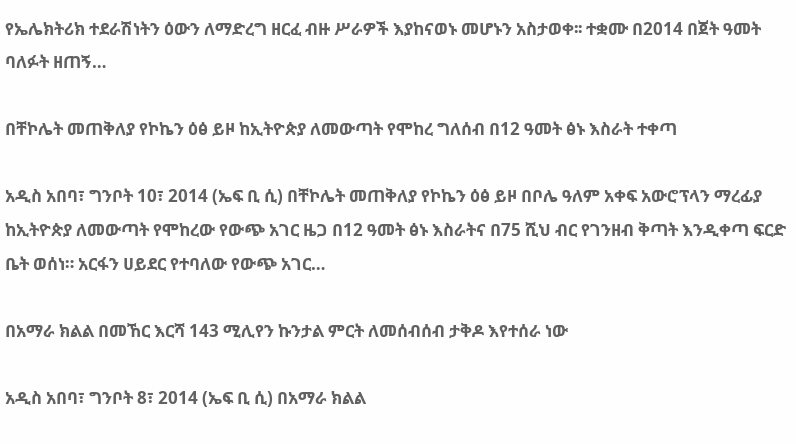የኤሌክትሪክ ተደራሽነትን ዕውን ለማድረግ ዘርፈ ብዙ ሥራዎች እያከናወኑ መሆኑን አስታወቀ፡፡ ተቋሙ በ2014 በጀት ዓመት ባለፉት ዘጠኝ…

በቸኮሌት መጠቅለያ የኮኬን ዕፅ ይዞ ከኢትዮጵያ ለመውጣት የሞከረ ግለሰብ በ12 ዓመት ፅኑ እስራት ተቀጣ

አዲስ አበባ፣ ግንቦት 10፣ 2014 (ኤፍ ቢ ሲ) በቸኮሌት መጠቅለያ የኮኬን ዕፅ ይዞ በቦሌ ዓለም አቀፍ አውሮፕላን ማረፊያ ከኢትዮጵያ ለመውጣት የሞከረው የውጭ አገር ዜጋ በ12 ዓመት ፅኑ እስራትና በ75 ሺህ ብር የገንዘብ ቅጣት እንዲቀጣ ፍርድ ቤት ወሰነ። አርፋን ሀይደር የተባለው የውጭ አገር…

በአማራ ክልል በመኸር እርሻ 143 ሚሊየን ኩንታል ምርት ለመሰብሰብ ታቅዶ እየተሰራ ነው

አዲስ አበባ፣ ግንቦት 8፣ 2014 (ኤፍ ቢ ሲ) በአማራ ክልል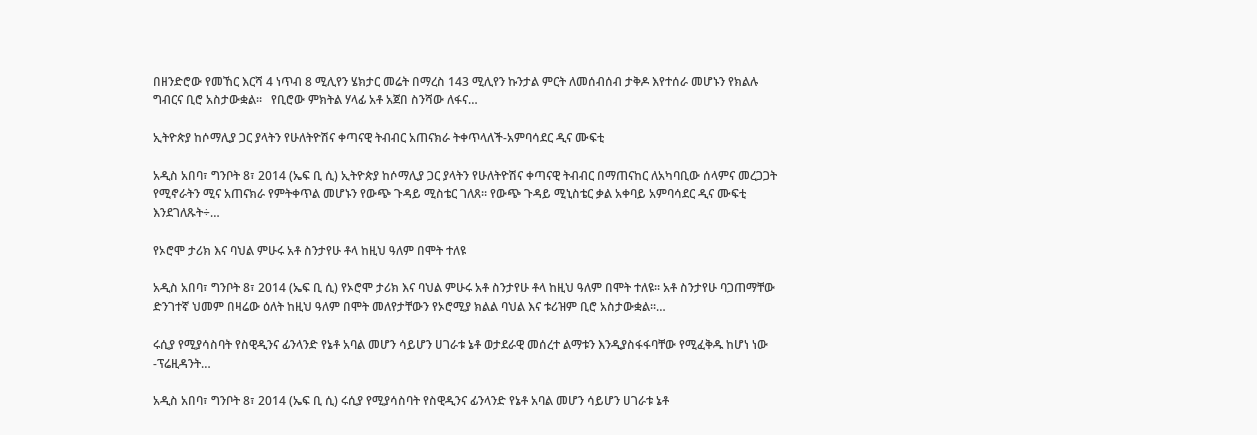በዘንድሮው የመኸር እርሻ 4 ነጥብ 8 ሚሊየን ሄክታር መሬት በማረስ 143 ሚሊየን ኩንታል ምርት ለመሰብሰብ ታቅዶ እየተሰራ መሆኑን የክልሉ ግብርና ቢሮ አስታውቋል፡፡   የቢሮው ምክትል ሃላፊ አቶ አጀበ ስንሻው ለፋና…

ኢትዮጵያ ከሶማሊያ ጋር ያላትን የሁለትዮሽና ቀጣናዊ ትብብር አጠናክራ ትቀጥላለች-አምባሳደር ዲና ሙፍቲ

አዲስ አበባ፣ ግንቦት 8፣ 2014 (ኤፍ ቢ ሲ) ኢትዮጵያ ከሶማሊያ ጋር ያላትን የሁለትዮሽና ቀጣናዊ ትብብር በማጠናከር ለአካባቢው ሰላምና መረጋጋት የሚኖራትን ሚና አጠናክራ የምትቀጥል መሆኑን የውጭ ጉዳይ ሚስቴር ገለጸ። የውጭ ጉዳይ ሚኒስቴር ቃል አቀባይ አምባሳደር ዲና ሙፍቲ እንደገለጹት÷…

የኦሮሞ ታሪክ እና ባህል ምሁሩ አቶ ስንታየሁ ቶላ ከዚህ ዓለም በሞት ተለዩ

አዲስ አበባ፣ ግንቦት 8፣ 2014 (ኤፍ ቢ ሲ) የኦሮሞ ታሪክ እና ባህል ምሁሩ አቶ ስንታየሁ ቶላ ከዚህ ዓለም በሞት ተለዩ፡፡ አቶ ስንታየሁ ባጋጠማቸው ድንገተኛ ህመም በዛሬው ዕለት ከዚህ ዓለም በሞት መለየታቸውን የኦሮሚያ ክልል ባህል እና ቱሪዝም ቢሮ አስታውቋል፡፡…

ሩሲያ የሚያሳስባት የስዊዲንና ፊንላንድ የኔቶ አባል መሆን ሳይሆን ሀገራቱ ኔቶ ወታደራዊ መሰረተ ልማቱን እንዲያስፋፋባቸው የሚፈቅዱ ከሆነ ነው -ፕሬዚዳንት…

አዲስ አበባ፣ ግንቦት 8፣ 2014 (ኤፍ ቢ ሲ) ሩሲያ የሚያሳስባት የስዊዲንና ፊንላንድ የኔቶ አባል መሆን ሳይሆን ሀገራቱ ኔቶ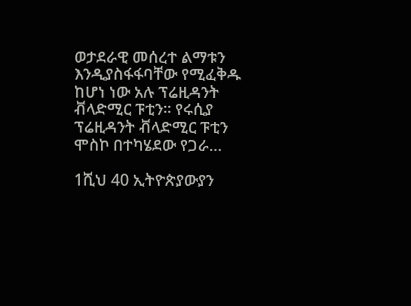ወታደራዊ መሰረተ ልማቱን እንዲያስፋፋባቸው የሚፈቅዱ ከሆነ ነው አሉ ፕሬዚዳንት ቭላድሚር ፑቲን። የሩሲያ ፕሬዚዳንት ቭላድሚር ፑቲን ሞስኮ በተካሄደው የጋራ…

1ሺህ 40 ኢትዮጵያውያን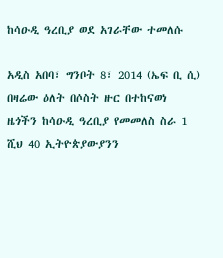ከሳዑዲ ዓረቢያ ወደ አገራቸው ተመለሱ

አዲስ አበባ፣ ግንቦት 8፣ 2014 (ኤፍ ቢ ሲ) በዛሬው ዕለት በሶስት ዙር በተከናወነ ዜጎችን ከሳዑዲ ዓረቢያ የመመለስ ስራ 1 ሺህ 40 ኢትዮጵያውያንን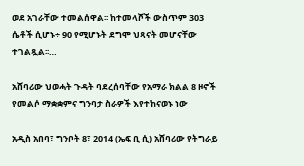ወደ አገራቸው ተመልሰዋል፡፡ ከተመላሾች ውስጥም 303 ሴቶች ሲሆኑ÷ 90 የሚሆኑት ደግሞ ህጻናት መሆናቸው ተገልጿል፡፡…

አሸባሪው ህወሓት ጉዳት ባደረሰባቸው የአማራ ክልል 8 ዞኖች የመልሶ ማቋቋምና ግንባታ ስራዎች እየተከናወኑ ነው

አዲስ አበባ፣ ግንቦት 8፣ 2014 (ኤፍ ቢ ሲ) አሸባሪው የትግራይ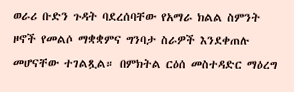ወራሪ ቡድን ጉዳት ባደረሰባቸው የአማራ ክልል ስምንት ዞኖች የመልሶ ማቋቋምና ግንባታ ስራዎች እንደቀጠሉ መሆናቸው ተገልጿል። በምክትል ርዕሰ መስተዳድር ማዕረግ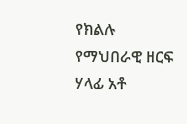የክልሉ የማህበራዊ ዘርፍ ሃላፊ አቶ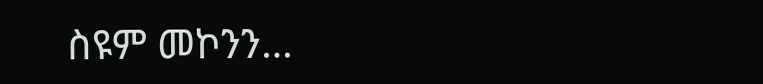ስዩም መኮንን…